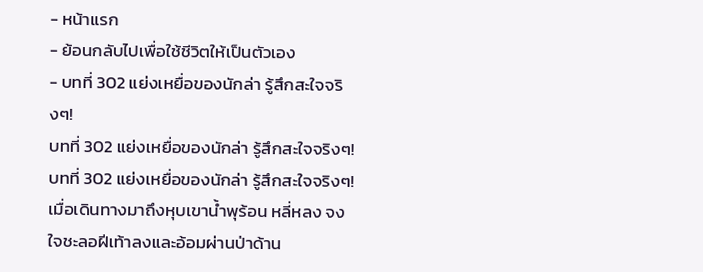- หน้าแรก
- ย้อนกลับไปเพื่อใช้ชีวิตให้เป็นตัวเอง
- บทที่ 302 แย่งเหยื่อของนักล่า รู้สึกสะใจจริงๆ!
บทที่ 302 แย่งเหยื่อของนักล่า รู้สึกสะใจจริงๆ!
บทที่ 302 แย่งเหยื่อของนักล่า รู้สึกสะใจจริงๆ!
เมื่อเดินทางมาถึงหุบเขาน้ำพุร้อน หลี่หลง จงใจชะลอฝีเท้าลงและอ้อมผ่านป่าด้าน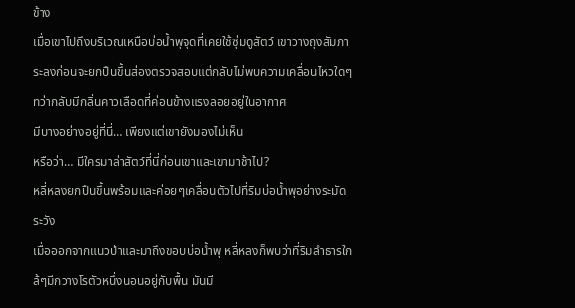ข้าง
เมื่อเขาไปถึงบริเวณเหนือบ่อน้ำพุจุดที่เคยใช้ซุ่มดูสัตว์ เขาวางถุงสัมภาระลงก่อนจะยกปืนขึ้นส่องตรวจสอบแต่กลับไม่พบความเคลื่อนไหวใดๆ
ทว่ากลับมีกลิ่นคาวเลือดที่ค่อนข้างแรงลอยอยู่ในอากาศ
มีบางอย่างอยู่ที่นี่… เพียงแต่เขายังมองไม่เห็น
หรือว่า… มีใครมาล่าสัตว์ที่นี่ก่อนเขาและเขามาช้าไป?
หลี่หลงยกปืนขึ้นพร้อมและค่อยๆเคลื่อนตัวไปที่ริมบ่อน้ำพุอย่างระมัดระวัง
เมื่อออกจากแนวป่าและมาถึงขอบบ่อน้ำพุ หลี่หลงก็พบว่าที่ริมลำธารใกล้ๆมีกวางโรตัวหนึ่งนอนอยู่กับพื้น มันมี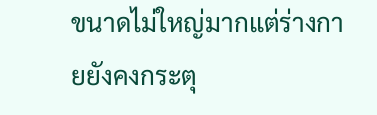ขนาดไม่ใหญ่มากแต่ร่างกายยังคงกระตุ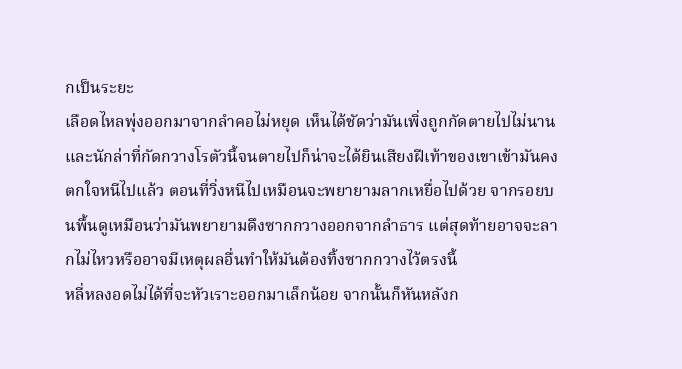กเป็นระยะ
เลือดไหลพุ่งออกมาจากลำคอไม่หยุด เห็นได้ชัดว่ามันเพิ่งถูกกัดตายไปไม่นาน
และนักล่าที่กัดกวางโรตัวนี้จนตายไปก็น่าจะได้ยินเสียงฝีเท้าของเขาเข้ามันคงตกใจหนีไปแล้ว ตอนที่วิ่งหนีไปเหมือนจะพยายามลากเหยื่อไปด้วย จากรอยบนพื้นดูเหมือนว่ามันพยายามดึงซากกวางออกจากลำธาร แต่สุดท้ายอาจจะลากไม่ไหวหรืออาจมีเหตุผลอื่นทำให้มันต้องทิ้งซากกวางไว้ตรงนี้
หลี่หลงอดไม่ได้ที่จะหัวเราะออกมาเล็กน้อย จากนั้นก็หันหลังก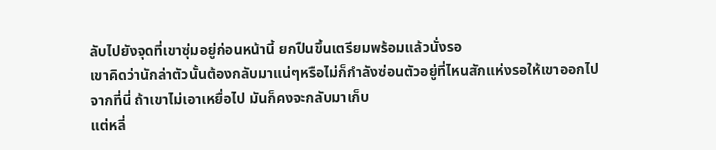ลับไปยังจุดที่เขาซุ่มอยู่ก่อนหน้านี้ ยกปืนขึ้นเตรียมพร้อมแล้วนั่งรอ
เขาคิดว่านักล่าตัวนั้นต้องกลับมาแน่ๆหรือไม่ก็กำลังซ่อนตัวอยู่ที่ไหนสักแห่งรอให้เขาออกไปจากที่นี่ ถ้าเขาไม่เอาเหยื่อไป มันก็คงจะกลับมาเก็บ
แต่หลี่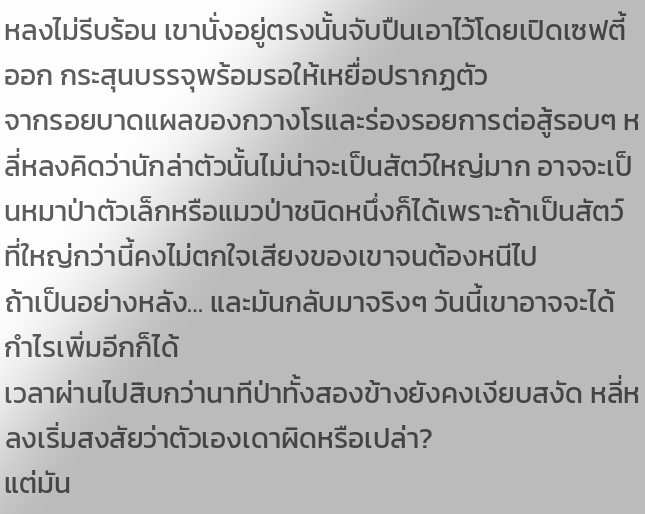หลงไม่รีบร้อน เขานั่งอยู่ตรงนั้นจับปืนเอาไว้โดยเปิดเซฟตี้ออก กระสุนบรรจุพร้อมรอให้เหยื่อปรากฏตัว
จากรอยบาดแผลของกวางโรและร่องรอยการต่อสู้รอบๆ หลี่หลงคิดว่านักล่าตัวนั้นไม่น่าจะเป็นสัตว์ใหญ่มาก อาจจะเป็นหมาป่าตัวเล็กหรือแมวป่าชนิดหนึ่งก็ได้เพราะถ้าเป็นสัตว์ที่ใหญ่กว่านี้คงไม่ตกใจเสียงของเขาจนต้องหนีไป
ถ้าเป็นอย่างหลัง… และมันกลับมาจริงๆ วันนี้เขาอาจจะได้กำไรเพิ่มอีกก็ได้
เวลาผ่านไปสิบกว่านาทีป่าทั้งสองข้างยังคงเงียบสงัด หลี่หลงเริ่มสงสัยว่าตัวเองเดาผิดหรือเปล่า?
แต่มัน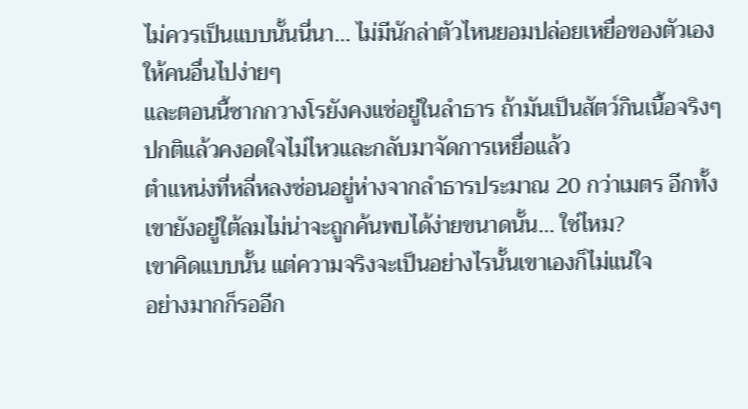ไม่ควรเป็นแบบนั้นนี่นา… ไม่มีนักล่าตัวไหนยอมปล่อยเหยื่อของตัวเองให้คนอื่นไปง่ายๆ
และตอนนี้ซากกวางโรยังคงแช่อยู่ในลำธาร ถ้ามันเป็นสัตว์กินเนื้อจริงๆปกติแล้วคงอดใจไม่ไหวและกลับมาจัดการเหยื่อแล้ว
ตำแหน่งที่หลี่หลงซ่อนอยู่ห่างจากลำธารประมาณ 20 กว่าเมตร อีกทั้งเขายังอยู่ใต้ลมไม่น่าจะถูกค้นพบได้ง่ายขนาดนั้น… ใช่ไหม?
เขาคิดแบบนั้น แต่ความจริงจะเป็นอย่างไรนั้นเขาเองก็ไม่แน่ใจ
อย่างมากก็รออีก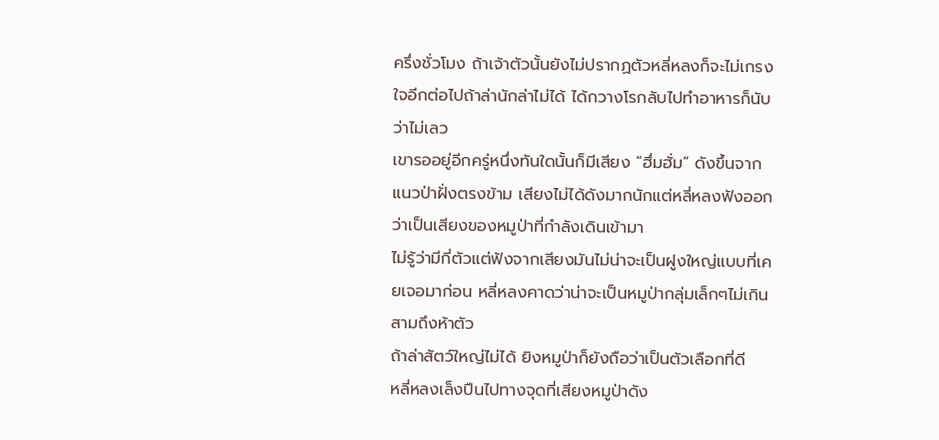ครึ่งชั่วโมง ถ้าเจ้าตัวนั้นยังไม่ปรากฏตัวหลี่หลงก็จะไม่เกรงใจอีกต่อไปถ้าล่านักล่าไม่ได้ ได้กวางโรกลับไปทำอาหารก็นับว่าไม่เลว
เขารออยู่อีกครู่หนึ่งทันใดนั้นก็มีเสียง “ฮึ่มฮั่ม” ดังขึ้นจากแนวป่าฝั่งตรงข้าม เสียงไม่ได้ดังมากนักแต่หลี่หลงฟังออกว่าเป็นเสียงของหมูป่าที่กำลังเดินเข้ามา
ไม่รู้ว่ามีกี่ตัวแต่ฟังจากเสียงมันไม่น่าจะเป็นฝูงใหญ่แบบที่เคยเจอมาก่อน หลี่หลงคาดว่าน่าจะเป็นหมูป่ากลุ่มเล็กๆไม่เกินสามถึงห้าตัว
ถ้าล่าสัตว์ใหญ่ไม่ได้ ยิงหมูป่าก็ยังถือว่าเป็นตัวเลือกที่ดี
หลี่หลงเล็งปืนไปทางจุดที่เสียงหมูป่าดัง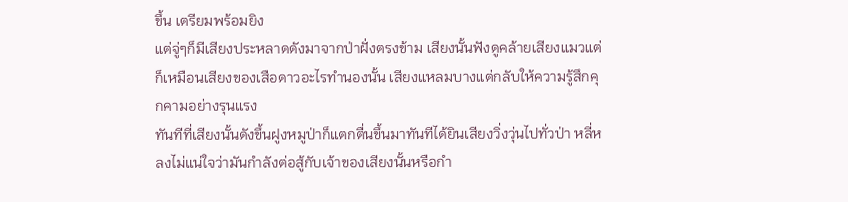ขึ้น เตรียมพร้อมยิง
แต่จู่ๆก็มีเสียงประหลาดดังมาจากป่าฝั่งตรงข้าม เสียงนั้นฟังดูคล้ายเสียงแมวแต่ก็เหมือนเสียงของเสือดาวอะไรทำนองนั้น เสียงแหลมบางแต่กลับให้ความรู้สึกคุกคามอย่างรุนแรง
ทันทีที่เสียงนั้นดังขึ้นฝูงหมูป่าก็แตกตื่นขึ้นมาทันทีได้ยินเสียงวิ่งวุ่นไปทั่วป่า หลี่หลงไม่แน่ใจว่ามันกำลังต่อสู้กับเจ้าของเสียงนั้นหรือกำ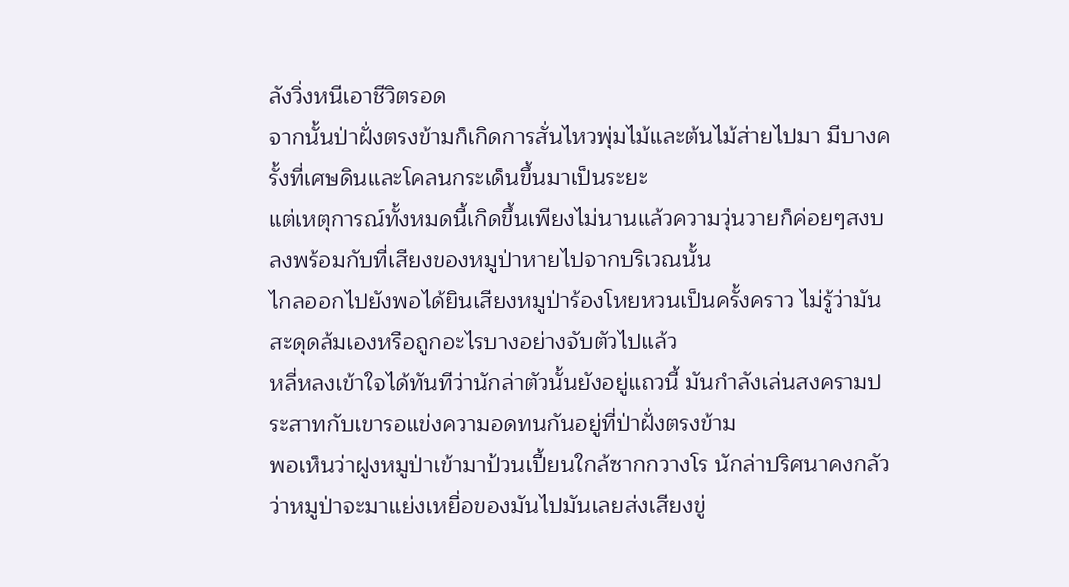ลังวิ่งหนีเอาชีวิตรอด
จากนั้นป่าฝั่งตรงข้ามก็เกิดการสั่นไหวพุ่มไม้และต้นไม้ส่ายไปมา มีบางครั้งที่เศษดินและโคลนกระเด็นขึ้นมาเป็นระยะ
แต่เหตุการณ์ทั้งหมดนี้เกิดขึ้นเพียงไม่นานแล้วความวุ่นวายก็ค่อยๆสงบลงพร้อมกับที่เสียงของหมูป่าหายไปจากบริเวณนั้น
ไกลออกไปยังพอได้ยินเสียงหมูป่าร้องโหยหวนเป็นครั้งคราว ไม่รู้ว่ามันสะดุดล้มเองหรือถูกอะไรบางอย่างจับตัวไปแล้ว
หลี่หลงเข้าใจได้ทันทีว่านักล่าตัวนั้นยังอยู่แถวนี้ มันกำลังเล่นสงครามประสาทกับเขารอแข่งความอดทนกันอยู่ที่ป่าฝั่งตรงข้าม
พอเห็นว่าฝูงหมูป่าเข้ามาป้วนเปี้ยนใกล้ซากกวางโร นักล่าปริศนาคงกลัวว่าหมูป่าจะมาแย่งเหยื่อของมันไปมันเลยส่งเสียงขู่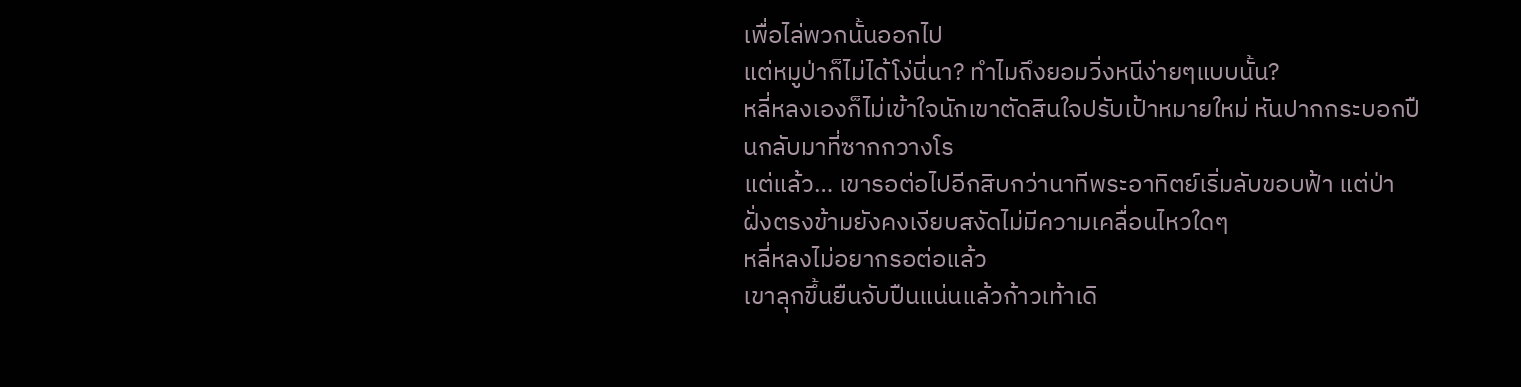เพื่อไล่พวกนั้นออกไป
แต่หมูป่าก็ไม่ได้โง่นี่นา? ทำไมถึงยอมวิ่งหนีง่ายๆแบบนั้น?
หลี่หลงเองก็ไม่เข้าใจนักเขาตัดสินใจปรับเป้าหมายใหม่ หันปากกระบอกปืนกลับมาที่ซากกวางโร
แต่แล้ว… เขารอต่อไปอีกสิบกว่านาทีพระอาทิตย์เริ่มลับขอบฟ้า แต่ป่าฝั่งตรงข้ามยังคงเงียบสงัดไม่มีความเคลื่อนไหวใดๆ
หลี่หลงไม่อยากรอต่อแล้ว
เขาลุกขึ้นยืนจับปืนแน่นแล้วก้าวเท้าเดิ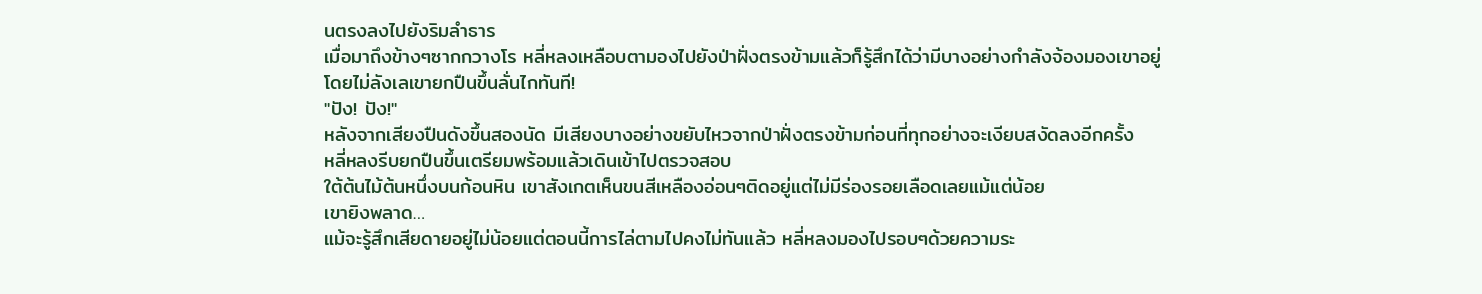นตรงลงไปยังริมลำธาร
เมื่อมาถึงข้างๆซากกวางโร หลี่หลงเหลือบตามองไปยังป่าฝั่งตรงข้ามแล้วก็รู้สึกได้ว่ามีบางอย่างกำลังจ้องมองเขาอยู่
โดยไม่ลังเลเขายกปืนขึ้นลั่นไกทันที!
"ปัง! ปัง!"
หลังจากเสียงปืนดังขึ้นสองนัด มีเสียงบางอย่างขยับไหวจากป่าฝั่งตรงข้ามก่อนที่ทุกอย่างจะเงียบสงัดลงอีกครั้ง
หลี่หลงรีบยกปืนขึ้นเตรียมพร้อมแล้วเดินเข้าไปตรวจสอบ
ใต้ต้นไม้ต้นหนึ่งบนก้อนหิน เขาสังเกตเห็นขนสีเหลืองอ่อนๆติดอยู่แต่ไม่มีร่องรอยเลือดเลยแม้แต่น้อย
เขายิงพลาด…
แม้จะรู้สึกเสียดายอยู่ไม่น้อยแต่ตอนนี้การไล่ตามไปคงไม่ทันแล้ว หลี่หลงมองไปรอบๆด้วยความระ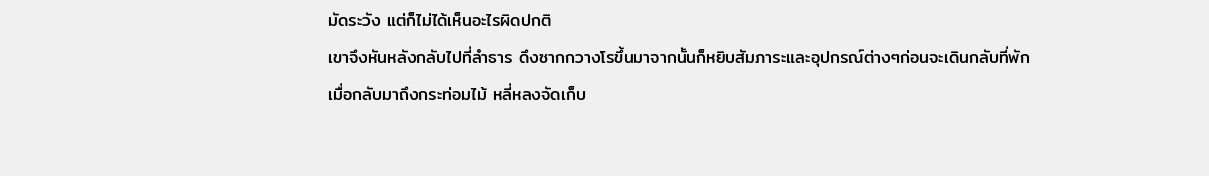มัดระวัง แต่ก็ไม่ได้เห็นอะไรผิดปกติ
เขาจึงหันหลังกลับไปที่ลำธาร ดึงซากกวางโรขึ้นมาจากนั้นก็หยิบสัมภาระและอุปกรณ์ต่างๆก่อนจะเดินกลับที่พัก
เมื่อกลับมาถึงกระท่อมไม้ หลี่หลงจัดเก็บ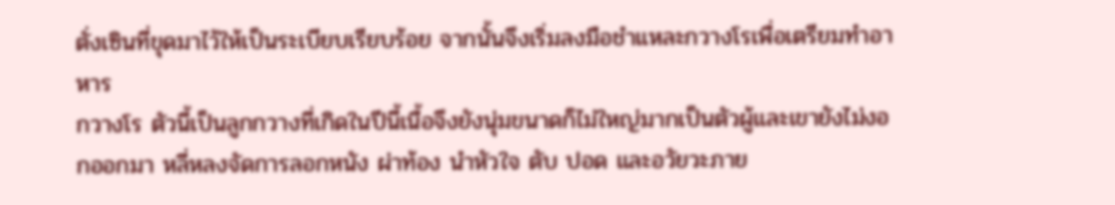ตั่งเซินที่ขุดมาไว้ให้เป็นระเบียบเรียบร้อย จากนั้นจึงเริ่มลงมือชำแหละกวางโรเพื่อเตรียมทำอาหาร
กวางโร ตัวนี้เป็นลูกกวางที่เกิดในปีนี้เนื้อจึงยังนุ่มขนาดก็ไม่ใหญ่มากเป็นตัวผู้และเขายังไม่งอกออกมา หลี่หลงจัดการลอกหนัง ผ่าท้อง นำหัวใจ ตับ ปอด และอวัยวะภาย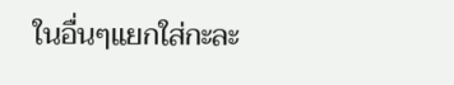ในอื่นๆแยกใส่กะละ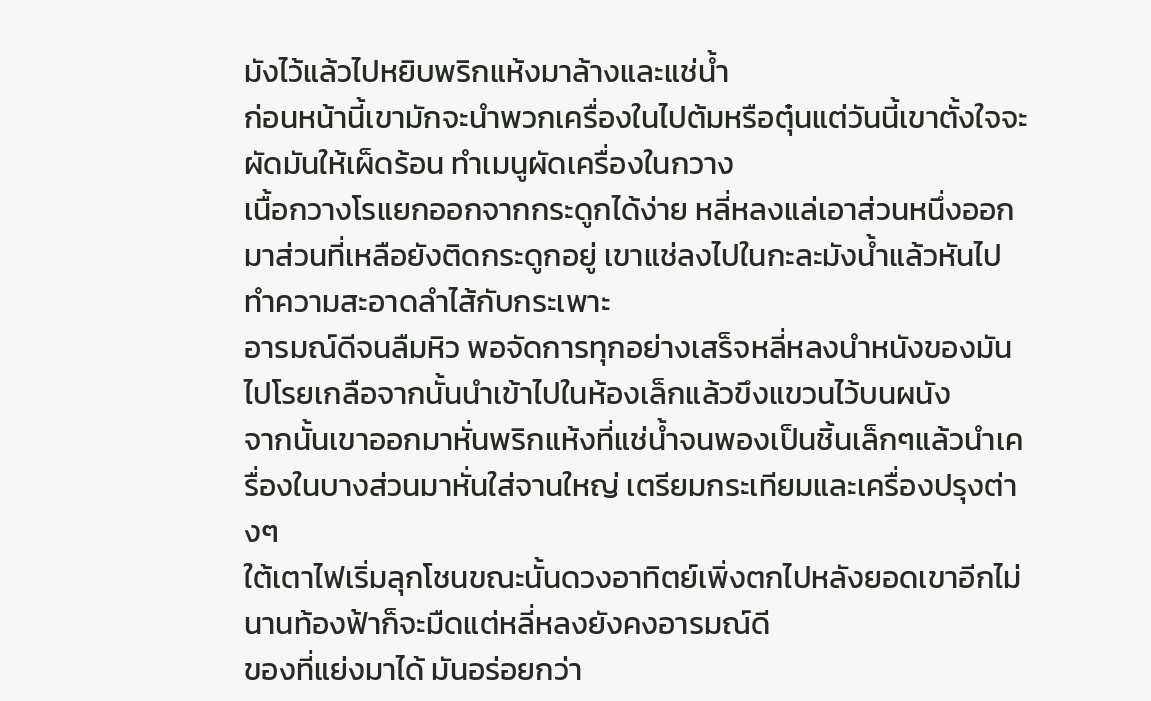มังไว้แล้วไปหยิบพริกแห้งมาล้างและแช่น้ำ
ก่อนหน้านี้เขามักจะนำพวกเครื่องในไปต้มหรือตุ๋นแต่วันนี้เขาตั้งใจจะผัดมันให้เผ็ดร้อน ทำเมนูผัดเครื่องในกวาง
เนื้อกวางโรแยกออกจากกระดูกได้ง่าย หลี่หลงแล่เอาส่วนหนึ่งออกมาส่วนที่เหลือยังติดกระดูกอยู่ เขาแช่ลงไปในกะละมังน้ำแล้วหันไปทำความสะอาดลำไส้กับกระเพาะ
อารมณ์ดีจนลืมหิว พอจัดการทุกอย่างเสร็จหลี่หลงนำหนังของมันไปโรยเกลือจากนั้นนำเข้าไปในห้องเล็กแล้วขึงแขวนไว้บนผนัง
จากนั้นเขาออกมาหั่นพริกแห้งที่แช่น้ำจนพองเป็นชิ้นเล็กๆแล้วนำเครื่องในบางส่วนมาหั่นใส่จานใหญ่ เตรียมกระเทียมและเครื่องปรุงต่างๆ
ใต้เตาไฟเริ่มลุกโชนขณะนั้นดวงอาทิตย์เพิ่งตกไปหลังยอดเขาอีกไม่นานท้องฟ้าก็จะมืดแต่หลี่หลงยังคงอารมณ์ดี
ของที่แย่งมาได้ มันอร่อยกว่า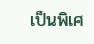เป็นพิเศ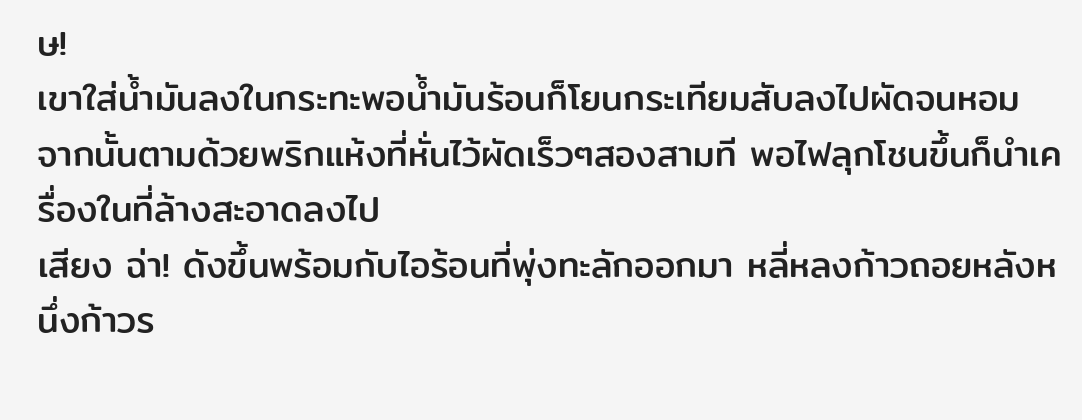ษ!
เขาใส่น้ำมันลงในกระทะพอน้ำมันร้อนก็โยนกระเทียมสับลงไปผัดจนหอม จากนั้นตามด้วยพริกแห้งที่หั่นไว้ผัดเร็วๆสองสามที พอไฟลุกโชนขึ้นก็นำเครื่องในที่ล้างสะอาดลงไป
เสียง ฉ่า! ดังขึ้นพร้อมกับไอร้อนที่พุ่งทะลักออกมา หลี่หลงก้าวถอยหลังหนึ่งก้าวร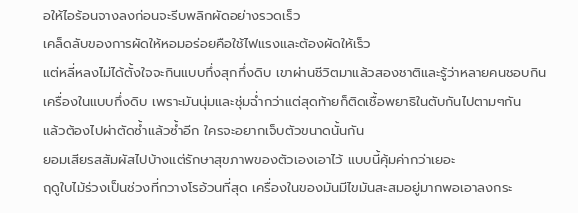อให้ไอร้อนจางลงก่อนจะรีบพลิกผัดอย่างรวดเร็ว
เคล็ดลับของการผัดให้หอมอร่อยคือใช้ไฟแรงและต้องผัดให้เร็ว
แต่หลี่หลงไม่ได้ตั้งใจจะกินแบบกึ่งสุกกึ่งดิบ เขาผ่านชีวิตมาแล้วสองชาติและรู้ว่าหลายคนชอบกินเครื่องในแบบกึ่งดิบ เพราะมันนุ่มและชุ่มฉ่ำกว่าแต่สุดท้ายก็ติดเชื้อพยาธิในตับกันไปตามๆกัน
แล้วต้องไปผ่าตัดซ้ำแล้วซ้ำอีก ใครจะอยากเจ็บตัวขนาดนั้นกัน
ยอมเสียรสสัมผัสไปบ้างแต่รักษาสุขภาพของตัวเองเอาไว้ แบบนี้คุ้มค่ากว่าเยอะ
ฤดูใบไม้ร่วงเป็นช่วงที่กวางโรอ้วนที่สุด เครื่องในของมันมีไขมันสะสมอยู่มากพอเอาลงกระ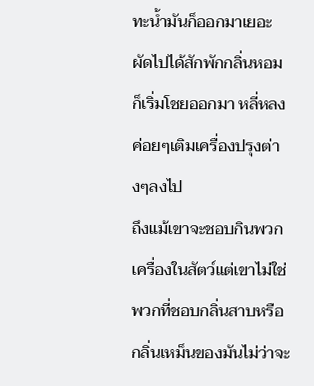ทะน้ำมันก็ออกมาเยอะ ผัดไปได้สักพักกลิ่นหอมก็เริ่มโชยออกมา หลี่หลงค่อยๆเติมเครื่องปรุงต่างๆลงไป
ถึงแม้เขาจะชอบกินพวกเครื่องในสัตว์แต่เขาไม่ใช่พวกที่ชอบกลิ่นสาบหรือกลิ่นเหม็นของมันไม่ว่าจะ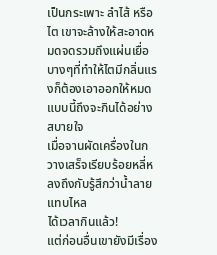เป็นกระเพาะ ลำไส้ หรือไต เขาจะล้างให้สะอาดหมดจดรวมถึงแผ่นเยื่อบางๆที่ทำให้ไตมีกลิ่นแรงก็ต้องเอาออกให้หมด แบบนี้ถึงจะกินได้อย่างสบายใจ
เมื่อจานผัดเครื่องในกวางเสร็จเรียบร้อยหลี่หลงถึงกับรู้สึกว่าน้ำลายแทบไหล
ได้เวลากินแล้ว!
แต่ก่อนอื่นเขายังมีเรื่อง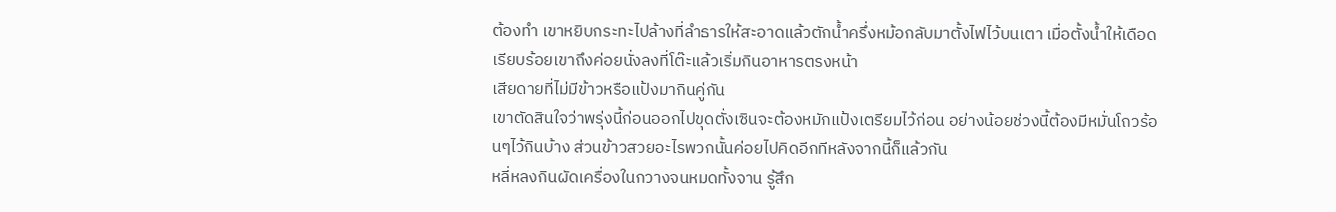ต้องทำ เขาหยิบกระทะไปล้างที่ลำธารให้สะอาดแล้วตักน้ำครึ่งหม้อกลับมาตั้งไฟไว้บนเตา เมื่อตั้งน้ำให้เดือดเรียบร้อยเขาถึงค่อยนั่งลงที่โต๊ะแล้วเริ่มกินอาหารตรงหน้า
เสียดายที่ไม่มีข้าวหรือแป้งมากินคู่กัน
เขาตัดสินใจว่าพรุ่งนี้ก่อนออกไปขุดตั่งเซินจะต้องหมักแป้งเตรียมไว้ก่อน อย่างน้อยช่วงนี้ต้องมีหมั่นโถวร้อนๆไว้กินบ้าง ส่วนข้าวสวยอะไรพวกนั้นค่อยไปคิดอีกทีหลังจากนี้ก็แล้วกัน
หลี่หลงกินผัดเครื่องในกวางจนหมดทั้งจาน รู้สึก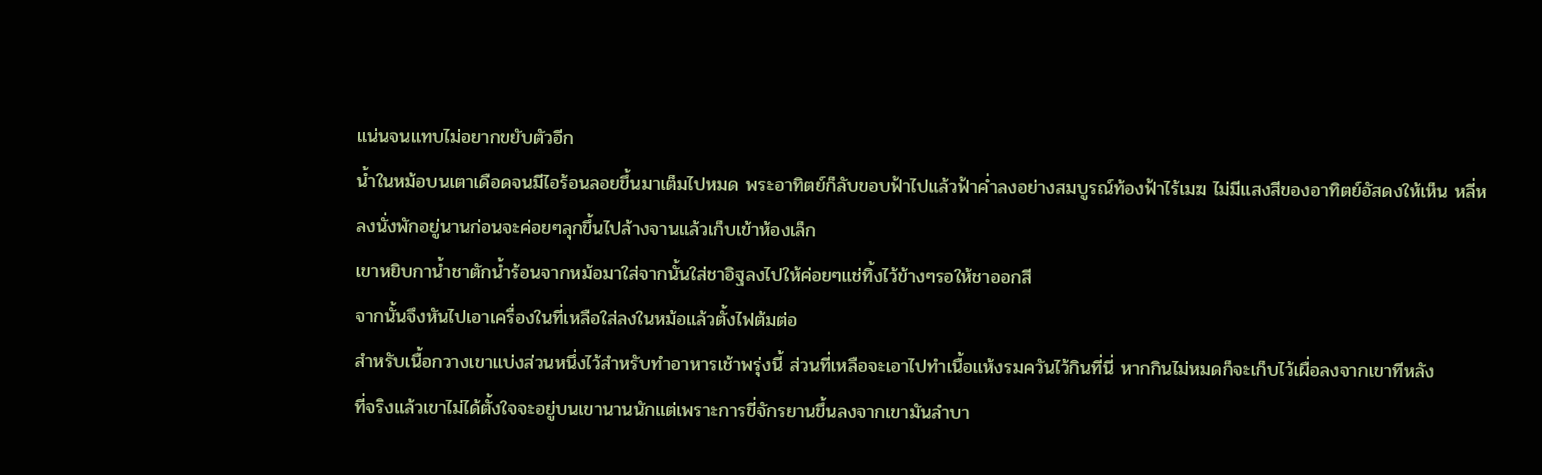แน่นจนแทบไม่อยากขยับตัวอีก
น้ำในหม้อบนเตาเดือดจนมีไอร้อนลอยขึ้นมาเต็มไปหมด พระอาทิตย์ก็ลับขอบฟ้าไปแล้วฟ้าค่ำลงอย่างสมบูรณ์ท้องฟ้าไร้เมฆ ไม่มีแสงสีของอาทิตย์อัสดงให้เห็น หลี่หลงนั่งพักอยู่นานก่อนจะค่อยๆลุกขึ้นไปล้างจานแล้วเก็บเข้าห้องเล็ก
เขาหยิบกาน้ำชาตักน้ำร้อนจากหม้อมาใส่จากนั้นใส่ชาอิฐลงไปให้ค่อยๆแช่ทิ้งไว้ข้างๆรอให้ชาออกสี
จากนั้นจึงหันไปเอาเครื่องในที่เหลือใส่ลงในหม้อแล้วตั้งไฟต้มต่อ
สำหรับเนื้อกวางเขาแบ่งส่วนหนึ่งไว้สำหรับทำอาหารเช้าพรุ่งนี้ ส่วนที่เหลือจะเอาไปทำเนื้อแห้งรมควันไว้กินที่นี่ หากกินไม่หมดก็จะเก็บไว้เผื่อลงจากเขาทีหลัง
ที่จริงแล้วเขาไม่ได้ตั้งใจจะอยู่บนเขานานนักแต่เพราะการขี่จักรยานขึ้นลงจากเขามันลำบา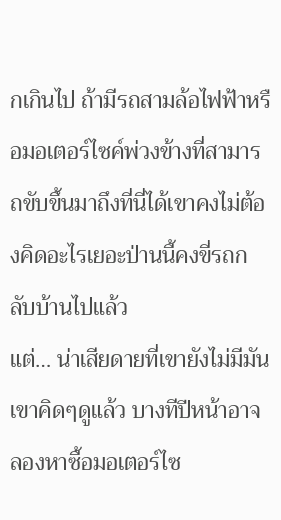กเกินไป ถ้ามีรถสามล้อไฟฟ้าหรือมอเตอร์ไซค์พ่วงข้างที่สามารถขับขึ้นมาถึงที่นี่ได้เขาคงไม่ต้องคิดอะไรเยอะป่านนี้คงขี่รถกลับบ้านไปแล้ว
แต่… น่าเสียดายที่เขายังไม่มีมัน
เขาคิดๆดูแล้ว บางทีปีหน้าอาจลองหาซื้อมอเตอร์ไซ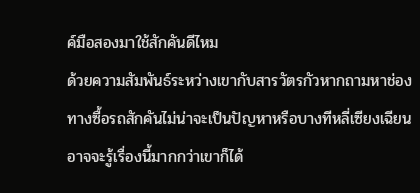ค์มือสองมาใช้สักคันดีไหม
ด้วยความสัมพันธ์ระหว่างเขากับสารวัตรกัวหากถามหาช่องทางซื้อรถสักคันไม่น่าจะเป็นปัญหาหรือบางทีหลี่เซียงเฉียนอาจจะรู้เรื่องนี้มากกว่าเขาก็ได้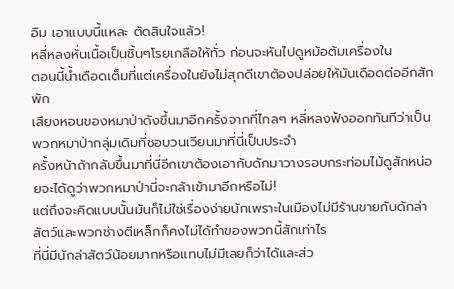อืม เอาแบบนี้แหละ ตัดสินใจแล้ว!
หลี่หลงหั่นเนื้อเป็นชิ้นๆโรยเกลือให้ทั่ว ก่อนจะหันไปดูหม้อต้มเครื่องใน
ตอนนี้น้ำเดือดเต็มที่แต่เครื่องในยังไม่สุกดีเขาต้องปล่อยให้มันเดือดต่ออีกสักพัก
เสียงหอนของหมาป่าดังขึ้นมาอีกครั้งจากที่ไกลๆ หลี่หลงฟังออกทันทีว่าเป็นพวกหมาป่ากลุ่มเดิมที่ชอบวนเวียนมาที่นี่เป็นประจำ
ครั้งหน้าถ้ากลับขึ้นมาที่นี่อีกเขาต้องเอากับดักมาวางรอบกระท่อมไม้ดูสักหน่อยจะได้ดูว่าพวกหมาป่านี่จะกล้าเข้ามาอีกหรือไม่!
แต่ถึงจะคิดแบบนั้นมันก็ไม่ใช่เรื่องง่ายนักเพราะในเมืองไม่มีร้านขายกับดักล่าสัตว์และพวกช่างตีเหล็กก็คงไม่ได้ทำของพวกนี้สักเท่าไร
ที่นี่มีนักล่าสัตว์น้อยมากหรือแทบไม่มีเลยก็ว่าได้และส่ว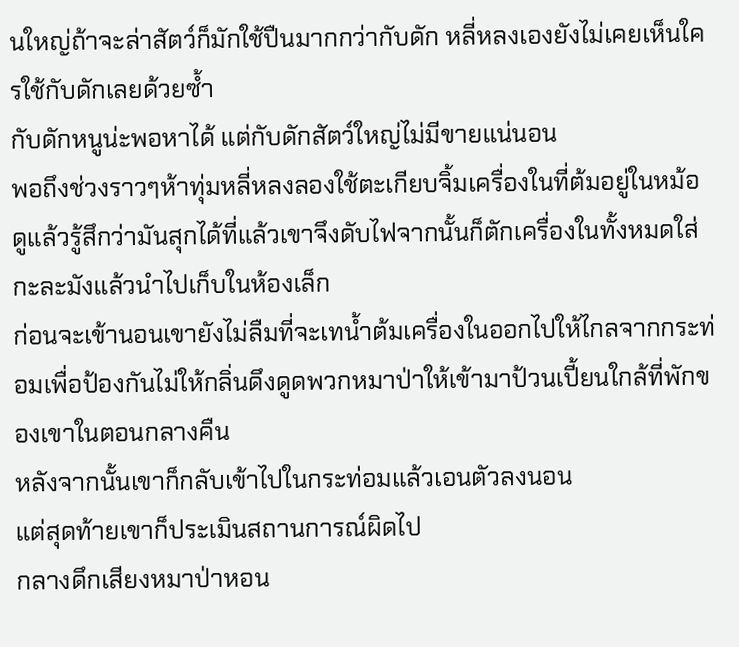นใหญ่ถ้าจะล่าสัตว์ก็มักใช้ปืนมากกว่ากับดัก หลี่หลงเองยังไม่เคยเห็นใครใช้กับดักเลยด้วยซ้ำ
กับดักหนูน่ะพอหาได้ แต่กับดักสัตว์ใหญ่ไม่มีขายแน่นอน
พอถึงช่วงราวๆห้าทุ่มหลี่หลงลองใช้ตะเกียบจิ้มเครื่องในที่ต้มอยู่ในหม้อ ดูแล้วรู้สึกว่ามันสุกได้ที่แล้วเขาจึงดับไฟจากนั้นก็ตักเครื่องในทั้งหมดใส่กะละมังแล้วนำไปเก็บในห้องเล็ก
ก่อนจะเข้านอนเขายังไม่ลืมที่จะเทน้ำต้มเครื่องในออกไปให้ไกลจากกระท่อมเพื่อป้องกันไม่ให้กลิ่นดึงดูดพวกหมาป่าให้เข้ามาป้วนเปี้ยนใกล้ที่พักของเขาในตอนกลางคืน
หลังจากนั้นเขาก็กลับเข้าไปในกระท่อมแล้วเอนตัวลงนอน
แต่สุดท้ายเขาก็ประเมินสถานการณ์ผิดไป
กลางดึกเสียงหมาป่าหอน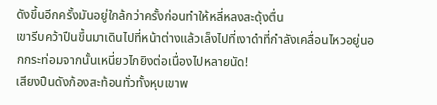ดังขึ้นอีกครั้งมันอยู่ใกล้กว่าครั้งก่อนทำให้หลี่หลงสะดุ้งตื่น
เขารีบคว้าปืนขึ้นมาเดินไปที่หน้าต่างแล้วเล็งไปที่เงาดำที่กำลังเคลื่อนไหวอยู่นอกกระท่อมจากนั้นเหนี่ยวไกยิงต่อเนื่องไปหลายนัด!
เสียงปืนดังก้องสะท้อนทั่วทั้งหุบเขาพ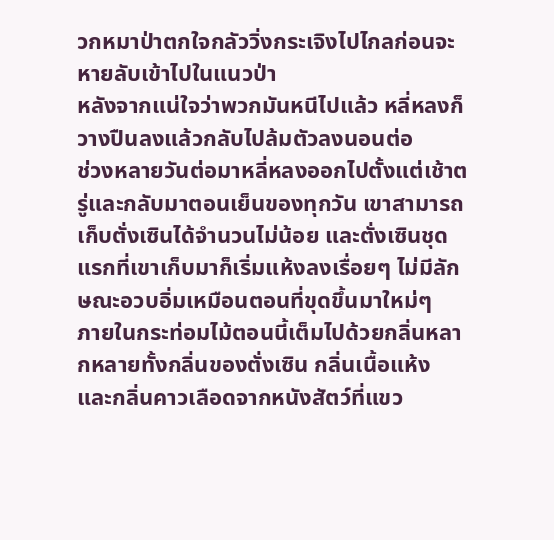วกหมาป่าตกใจกลัววิ่งกระเจิงไปไกลก่อนจะหายลับเข้าไปในแนวป่า
หลังจากแน่ใจว่าพวกมันหนีไปแล้ว หลี่หลงก็วางปืนลงแล้วกลับไปล้มตัวลงนอนต่อ
ช่วงหลายวันต่อมาหลี่หลงออกไปตั้งแต่เช้าตรู่และกลับมาตอนเย็นของทุกวัน เขาสามารถเก็บตั่งเซินได้จำนวนไม่น้อย และตั่งเซินชุดแรกที่เขาเก็บมาก็เริ่มแห้งลงเรื่อยๆ ไม่มีลักษณะอวบอิ่มเหมือนตอนที่ขุดขึ้นมาใหม่ๆ
ภายในกระท่อมไม้ตอนนี้เต็มไปด้วยกลิ่นหลากหลายทั้งกลิ่นของตั่งเซิน กลิ่นเนื้อแห้ง และกลิ่นคาวเลือดจากหนังสัตว์ที่แขว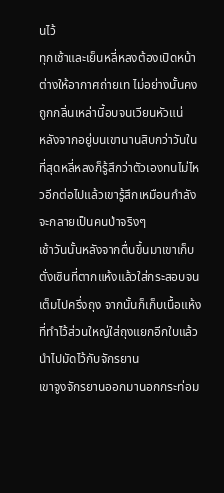นไว้
ทุกเช้าและเย็นหลี่หลงต้องเปิดหน้าต่างให้อากาศถ่ายเท ไม่อย่างนั้นคงถูกกลิ่นเหล่านี้อบจนเวียนหัวแน่
หลังจากอยู่บนเขานานสิบกว่าวันในที่สุดหลี่หลงก็รู้สึกว่าตัวเองทนไม่ไหวอีกต่อไปแล้วเขารู้สึกเหมือนกำลังจะกลายเป็นคนป่าจริงๆ
เช้าวันนั้นหลังจากตื่นขึ้นมาเขาเก็บตั่งเซินที่ตากแห้งแล้วใส่กระสอบจนเต็มไปครึ่งถุง จากนั้นก็เก็บเนื้อแห้งที่ทำไว้ส่วนใหญ่ใส่ถุงแยกอีกใบแล้วนำไปมัดไว้กับจักรยาน
เขาจูงจักรยานออกมานอกกระท่อม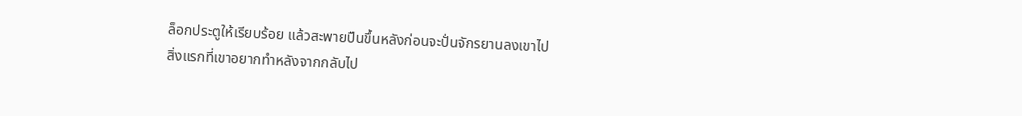ล็อกประตูให้เรียบร้อย แล้วสะพายปืนขึ้นหลังก่อนจะปั่นจักรยานลงเขาไป
สิ่งแรกที่เขาอยากทำหลังจากกลับไป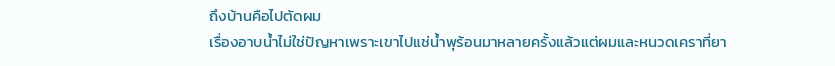ถึงบ้านคือไปตัดผม
เรื่องอาบน้ำไม่ใช่ปัญหาเพราะเขาไปแช่น้ำพุร้อนมาหลายครั้งแล้วแต่ผมและหนวดเคราที่ยา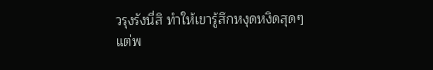วรุงรังนี่สิ ทำให้เขารู้สึกหงุดหงิดสุดๆ
แต่พ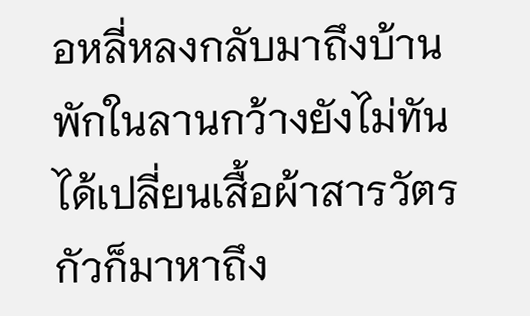อหลี่หลงกลับมาถึงบ้านพักในลานกว้างยังไม่ทันได้เปลี่ยนเสื้อผ้าสารวัตรกัวก็มาหาถึง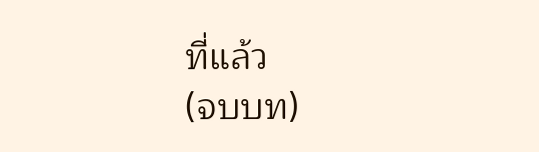ที่แล้ว
(จบบท)